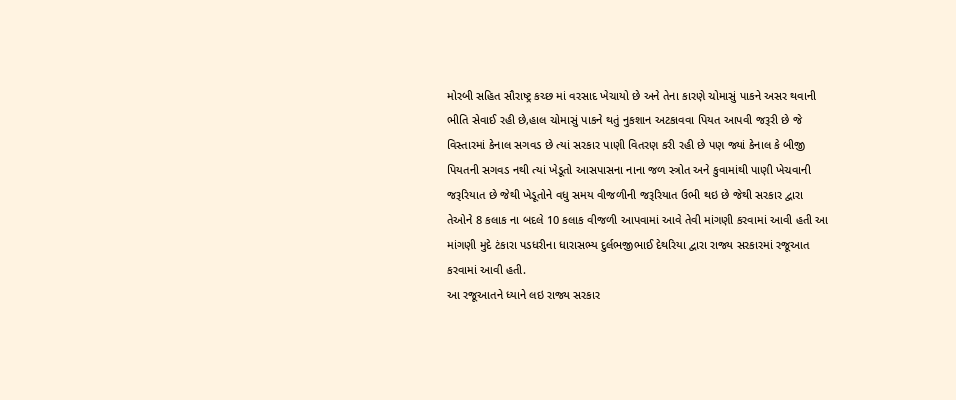મોરબી સહિત સૌરાષ્ટ્ર કચ્છ માં વરસાદ ખેચાયો છે અને તેના કારણે ચોમાસું પાકને અસર થવાની ભીતિ સેવાઈ રહી છે,હાલ ચોમાસું પાકને થતું નુકશાન અટકાવવા પિયત આપવી જરૂરી છે જે વિસ્તારમાં કેનાલ સગવડ છે ત્યાં સરકાર પાણી વિતરણ કરી રહી છે પણ જ્યાં કેનાલ કે બીજી પિયતની સગવડ નથી ત્યાં ખેડૂતો આસપાસના નાના જળ સ્ત્રોત અને કુવામાંથી પાણી ખેચવાની જરૂરિયાત છે જેથી ખેડૂતોને વધુ સમય વીજળીની જરૂરિયાત ઉભી થઇ છે જેથી સરકાર દ્વારા તેઓને 8 કલાક ના બદલે 10 કલાક વીજળી આપવામાં આવે તેવી માંગણી કરવામાં આવી હતી આ માંગણી મુદે ટંકારા પડધરીના ધારાસભ્ય દુર્લભજીભાઈ દેથરિયા દ્વારા રાજ્ય સરકારમાં રજૂઆત કરવામાં આવી હતી.
આ રજૂઆતને ધ્યાને લઇ રાજ્ય સરકાર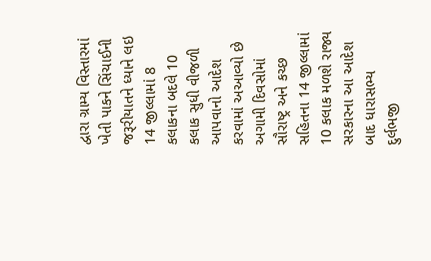દ્વારા ગ્રામ્ય વિસ્તારમાં ખેતી પાકને સિંચાઈની જરૂરીયાતને ધ્યાને લઇ 14 જીલ્લામાં 8 કલાકના બદલે 10 કલાક સુધી વીજળી આપવાનો આદેશ કરવામાં અઆવ્યો છે અગામી દિવસોમાં સૌરાષ્ટ્ર અને કચ્છ સહિતના 14 જીલ્લામાં 10 કલાક મળશે રાજ્ય સરકારના આ આદેશ બાદ ધારાસભ્ય દુર્લભજી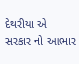દેથરીયા એ સરકાર નો આભાર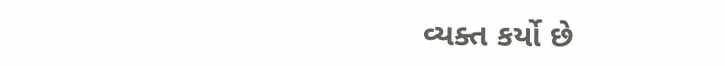વ્યક્ત કર્યો છે